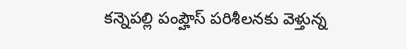కన్నెపల్లి పంప్హౌస్ పరిశీలనకు వెళ్తున్న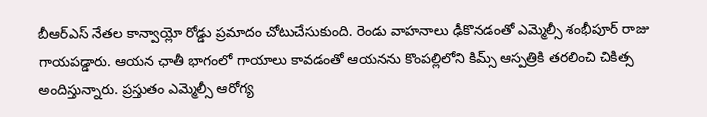బీఆర్ఎస్ నేతల కాన్వాయ్లో రోడ్డు ప్రమాదం చోటుచేసుకుంది. రెండు వాహనాలు ఢీకొనడంతో ఎమ్మెల్సీ శంభీపూర్ రాజు గాయపడ్డారు. ఆయన ఛాతీ భాగంలో గాయాలు కావడంతో ఆయనను కొంపల్లిలోని కిమ్స్ ఆస్పత్రికి తరలించి చికిత్స అందిస్తున్నారు. ప్రస్తుతం ఎమ్మెల్సీ ఆరోగ్య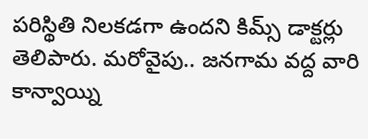పరిస్థితి నిలకడగా ఉందని కిమ్స్ డాక్టర్లు తెలిపారు. మరోవైపు.. జనగామ వద్ద వారి కాన్వాయ్ని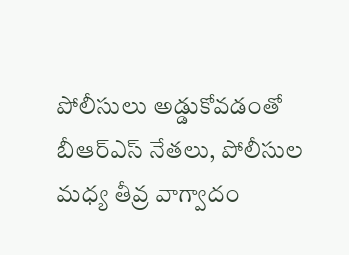పోలీసులు అడ్డుకోవడంతో బీఆర్ఎస్ నేతలు, పోలీసుల మధ్య తీవ్ర వాగ్వాదం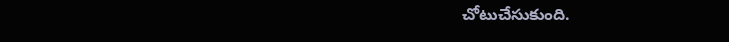చోటుచేసుకుంది.